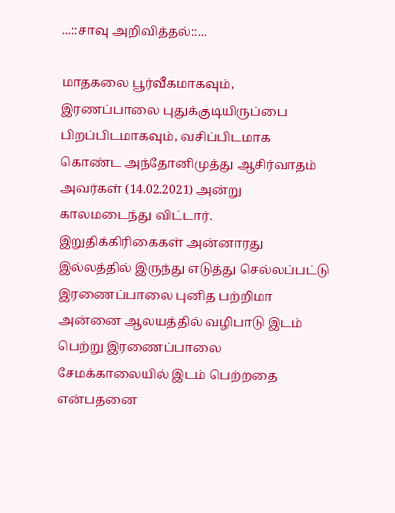...::சாவு அறிவித்தல்::...

மாதகலை பூர்வீகமாகவும், இரணப்பாலை புதுக்குடியிருப்பை பிறப்பிடமாகவும், வசிப்பிடமாக கொண்ட அந்தோனிமுத்து ஆசிர்வாதம் அவர்கள் (14.02.2021) அன்று காலமடைந்து விட்டார்.
இறுதிக்கிரிகைகள் அன்னாரது இல்லத்தில் இருந்து எடுத்து செல்லப்பட்டு இரணைப்பாலை புனித பற்றிமா அன்னை ஆலயத்தில் வழிபாடு இடம் பெற்று இரணைப்பாலை சேமக்காலையில் இடம் பெற்றதை என்பதனை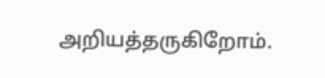அறியத்தருகிறோம்.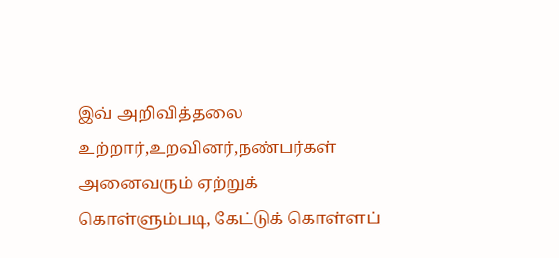இவ் அறிவித்தலை உற்றார்,உறவினர்,நண்பர்கள் அனைவரும் ஏற்றுக் கொள்ளும்படி, கேட்டுக் கொள்ளப்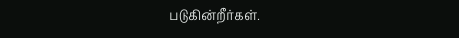படுகின்றீர்கள்.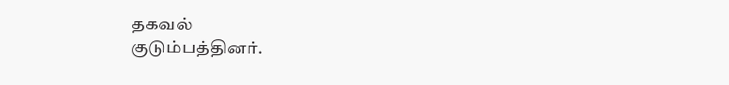தகவல்
குடும்பத்தினர்.